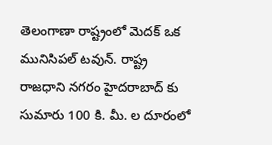తెలంగాణా రాష్ట్రంలో మెదక్ ఒక మునిసిపల్ టవున్. రాష్ట్ర రాజధాని నగరం హైదరాబాద్ కు సుమారు 100 కి. మీ. ల దూరంలో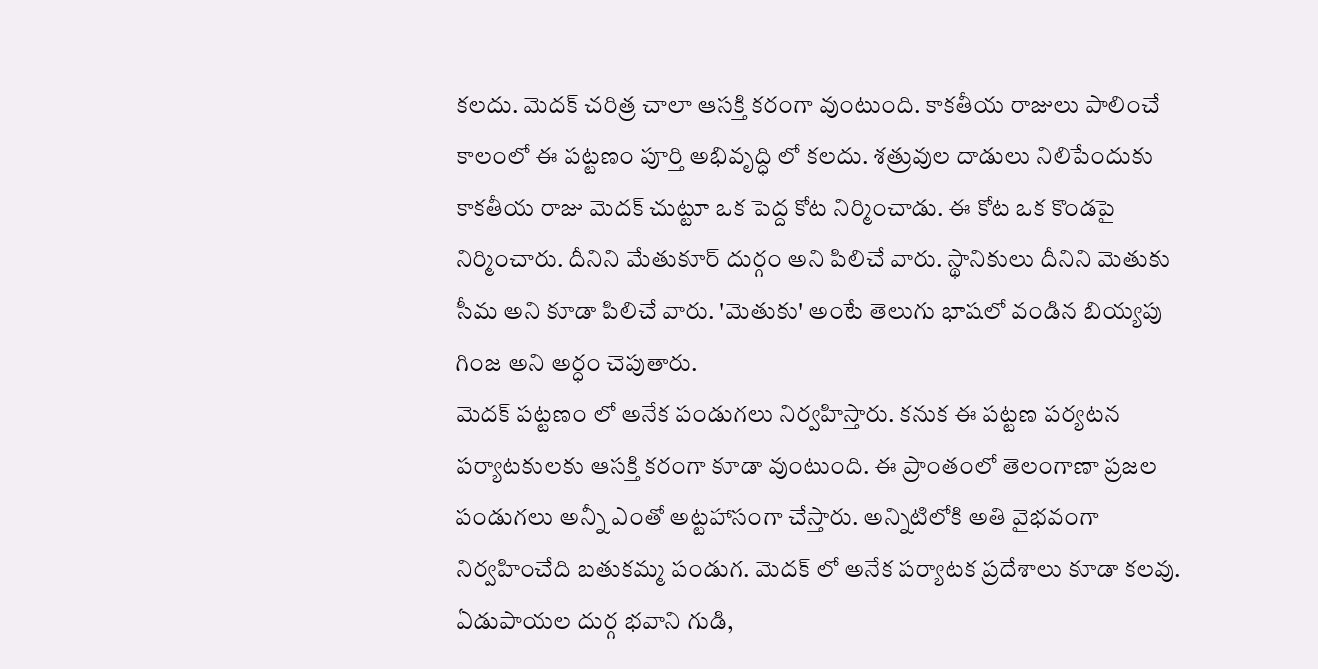కలదు. మెదక్ చరిత్ర చాలా ఆసక్తి కరంగా వుంటుంది. కాకతీయ రాజులు పాలించే కాలంలో ఈ పట్టణం పూర్తి అభివృద్ధి లో కలదు. శత్రువుల దాడులు నిలిపేందుకు కాకతీయ రాజు మెదక్ చుట్టూ ఒక పెద్ద కోట నిర్మించాడు. ఈ కోట ఒక కొండపై నిర్మించారు. దీనిని మేతుకూర్ దుర్గం అని పిలిచే వారు. స్థానికులు దీనిని మెతుకు సీమ అని కూడా పిలిచే వారు. 'మెతుకు' అంటే తెలుగు భాషలో వండిన బియ్యపు గింజ అని అర్ధం చెపుతారు.
మెదక్ పట్టణం లో అనేక పండుగలు నిర్వహిస్తారు. కనుక ఈ పట్టణ పర్యటన పర్యాటకులకు ఆసక్తి కరంగా కూడా వుంటుంది. ఈ ప్రాంతంలో తెలంగాణా ప్రజల పండుగలు అన్నీ ఎంతో అట్టహాసంగా చేస్తారు. అన్నిటిలోకి అతి వైభవంగా నిర్వహించేది బతుకమ్మ పండుగ. మెదక్ లో అనేక పర్యాటక ప్రదేశాలు కూడా కలవు. ఏడుపాయల దుర్గ భవాని గుడి,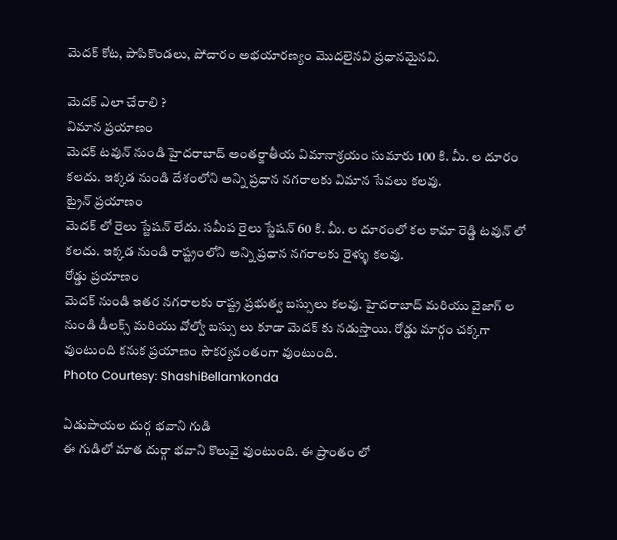మెదక్ కోట, పాపికొండలు, పోచారం అభయారణ్యం మొదలైనవి ప్రధానమైనవి.

మెదక్ ఎలా చేరాలి ?
విమాన ప్రయాణం
మెదక్ టవున్ నుండి హైదరాబాద్ అంతర్జాతీయ విమానాశ్రయం సుమారు 100 కి. మీ. ల దూరం కలదు. ఇక్కడ నుండి దేశంలోని అన్ని ప్రధాన నగరాలకు విమాన సేవలు కలవు.
ట్రైన్ ప్రయాణం
మెదక్ లో రైలు స్టేషన్ లేదు. సమీప రైలు స్టేషన్ 60 కి. మీ. ల దూరంలో కల కామా రెడ్డి టవున్ లో కలదు. ఇక్కడ నుండి రాష్ట్రంలోని అన్ని ప్రధాన నగరాలకు రైళ్ళు కలవు.
రోడ్డు ప్రయాణం
మెదక్ నుండి ఇతర నగరాలకు రాష్ట్ర ప్రభుత్వ బస్సులు కలవు. హైదరాబాద్ మరియు వైజాగ్ ల నుండి డీలక్స్ మరియు వోల్వో బస్సు లు కూడా మెదక్ కు నడుస్తాయి. రోడ్డు మార్గం చక్కగా వుంటుంది కనుక ప్రయాణం సౌకర్యవంతంగా వుంటుంది.
Photo Courtesy: ShashiBellamkonda

ఏడుపాయల దుర్గ భవాని గుడి
ఈ గుడిలో మాత దుర్గా భవాని కొలువై వుంటుంది. ఈ ప్రాంతం లో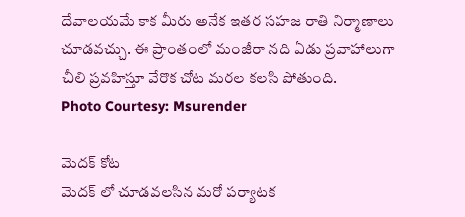దేవాలయమే కాక మీరు అనేక ఇతర సహజ రాతి నిర్మాణాలు చూడవచ్చు. ఈ ప్రాంతంలో మంజీరా నది ఏడు ప్రవాహాలుగా చీలి ప్రవహిస్తూ వేరొక చోట మరల కలసి పోతుంది.
Photo Courtesy: Msurender

మెదక్ కోట
మెదక్ లో చూడవలసిన మరో పర్యాటక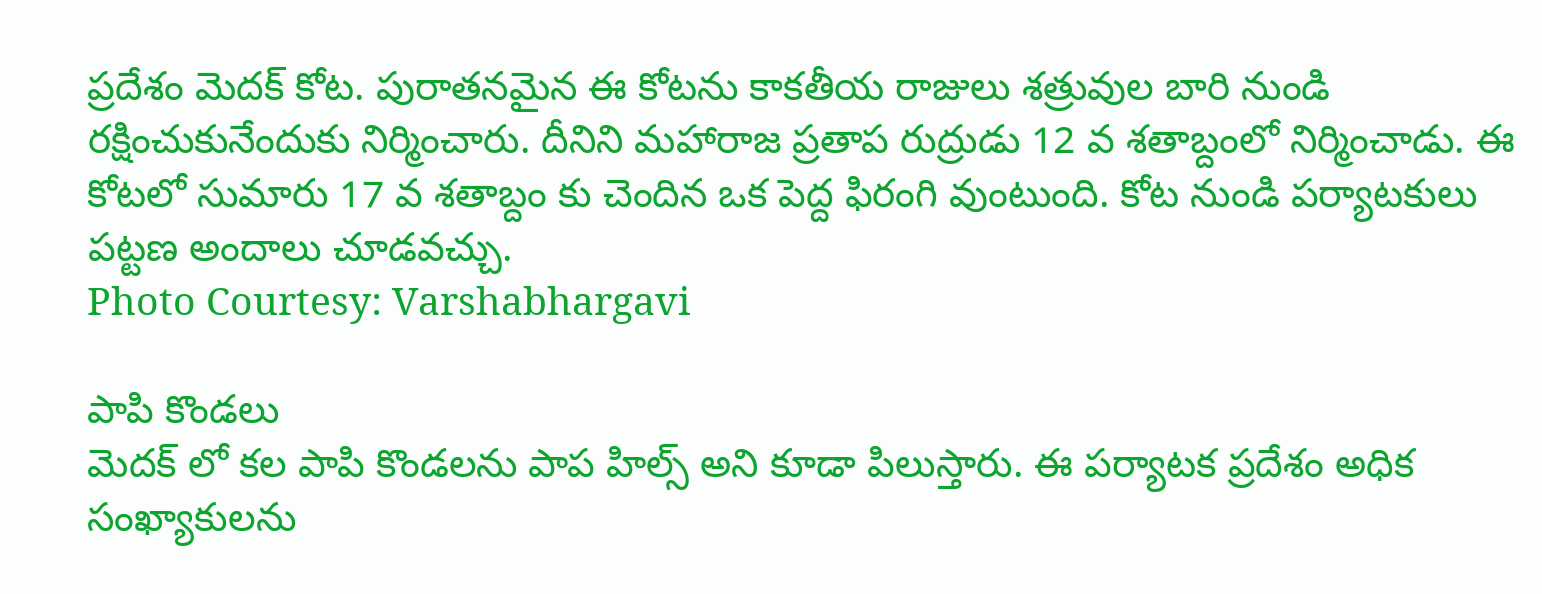ప్రదేశం మెదక్ కోట. పురాతనమైన ఈ కోటను కాకతీయ రాజులు శత్రువుల బారి నుండి రక్షించుకునేందుకు నిర్మించారు. దీనిని మహారాజ ప్రతాప రుద్రుడు 12 వ శతాబ్దంలో నిర్మించాడు. ఈ కోటలో సుమారు 17 వ శతాబ్దం కు చెందిన ఒక పెద్ద ఫిరంగి వుంటుంది. కోట నుండి పర్యాటకులు పట్టణ అందాలు చూడవచ్చు.
Photo Courtesy: Varshabhargavi

పాపి కొండలు
మెదక్ లో కల పాపి కొండలను పాప హిల్స్ అని కూడా పిలుస్తారు. ఈ పర్యాటక ప్రదేశం అధిక సంఖ్యాకులను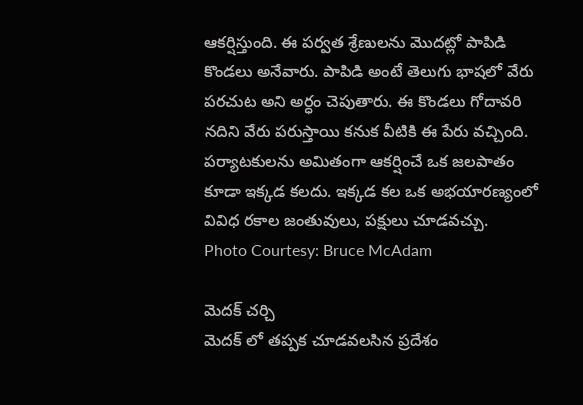ఆకర్షిస్తుంది. ఈ పర్వత శ్రేణులను మొదట్లో పాపిడి కొండలు అనేవారు. పాపిడి అంటే తెలుగు భాషలో వేరు పరచుట అని అర్ధం చెపుతారు. ఈ కొండలు గోదావరి నదిని వేరు పరుస్తాయి కనుక వీటికి ఈ పేరు వచ్చింది. పర్యాటకులను అమితంగా ఆకర్షించే ఒక జలపాతం కూడా ఇక్కడ కలదు. ఇక్కడ కల ఒక అభయారణ్యంలో వివిధ రకాల జంతువులు, పక్షులు చూడవచ్చు.
Photo Courtesy: Bruce McAdam

మెదక్ చర్చి
మెదక్ లో తప్పక చూడవలసిన ప్రదేశం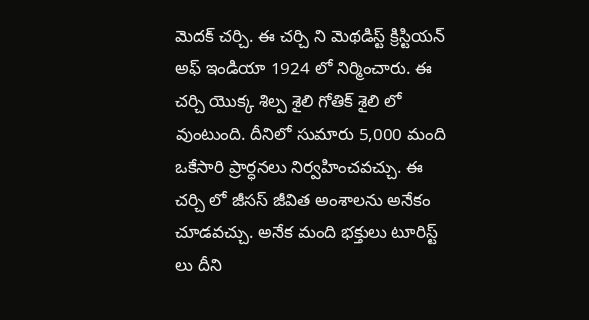మెదక్ చర్చి. ఈ చర్చి ని మెథడిస్ట్ క్రిస్టియన్ అఫ్ ఇండియా 1924 లో నిర్మించారు. ఈ చర్చి యొక్క శిల్ప శైలి గోతిక్ శైలి లో వుంటుంది. దీనిలో సుమారు 5,000 మంది ఒకేసారి ప్రార్ధనలు నిర్వహించవచ్చు. ఈ చర్చి లో జీసస్ జీవిత అంశాలను అనేకం చూడవచ్చు. అనేక మంది భక్తులు టూరిస్ట్ లు దీని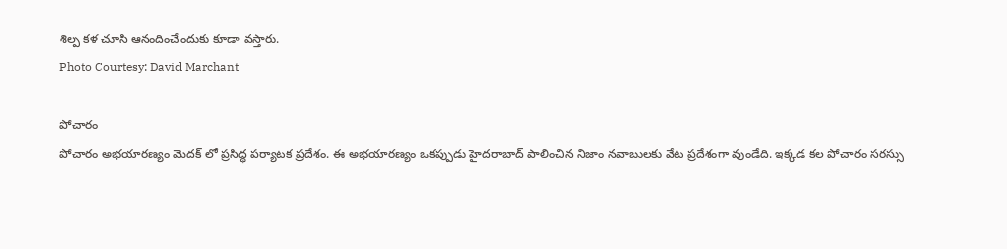శిల్ప కళ చూసి ఆనందించేందుకు కూడా వస్తారు.
Photo Courtesy: David Marchant

పోచారం
పోచారం అభయారణ్యం మెదక్ లో ప్రసిద్ధ పర్యాటక ప్రదేశం. ఈ అభయారణ్యం ఒకప్పుడు హైదరాబాద్ పాలించిన నిజాం నవాబులకు వేట ప్రదేశంగా వుండేది. ఇక్కడ కల పోచారం సరస్సు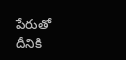పేరుతో దీనికి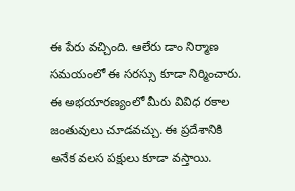ఈ పేరు వచ్చింది. ఆలేరు డాం నిర్మాణ సమయంలో ఈ సరస్సు కూడా నిర్మించారు. ఈ అభయారణ్యంలో మీరు వివిధ రకాల జంతువులు చూడవచ్చు. ఈ ప్రదేశానికి అనేక వలస పక్షులు కూడా వస్తాయి.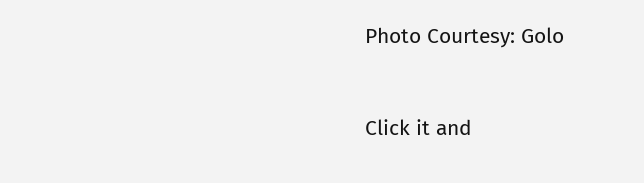Photo Courtesy: Golo



Click it and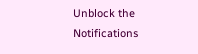Unblock the Notifications